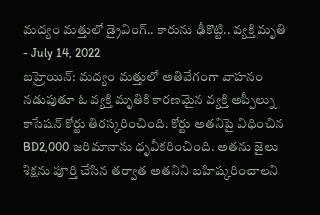మద్యం మత్తులో డ్రైవింగ్.. కారును ఢీకొట్టి.. వ్యక్తి మృతి
- July 14, 2022
బహ్రెయిన్: మద్యం మత్తులో అతివేగంగా వాహనం నడుపుతూ ఓ వ్యక్తి మృతికి కారణమైన వ్యక్తి అప్పీల్ను కాసేషన్ కోర్టు తిరస్కరించింది. కోర్టు అతనిపై విధించిన BD2,000 జరిమానాను ధృవీకరించింది. అతను జైలు శిక్షను పూర్తి చేసిన తర్వాత అతనిని బహిష్కరించాలని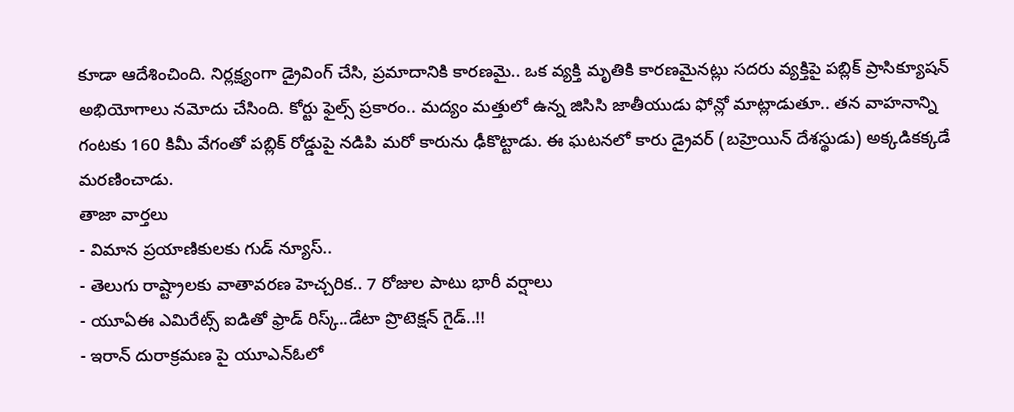కూడా ఆదేశించింది. నిర్లక్ష్యంగా డ్రైవింగ్ చేసి, ప్రమాదానికి కారణమై.. ఒక వ్యక్తి మృతికి కారణమైనట్లు సదరు వ్యక్తిపై పబ్లిక్ ప్రాసిక్యూషన్ అభియోగాలు నమోదు చేసింది. కోర్టు ఫైల్స్ ప్రకారం.. మద్యం మత్తులో ఉన్న జిసిసి జాతీయుడు ఫోన్లో మాట్లాడుతూ.. తన వాహనాన్ని గంటకు 160 కిమీ వేగంతో పబ్లిక్ రోడ్డుపై నడిపి మరో కారును ఢీకొట్టాడు. ఈ ఘటనలో కారు డ్రైవర్ (బహ్రెయిన్ దేశస్థుడు) అక్కడికక్కడే మరణించాడు.
తాజా వార్తలు
- విమాన ప్రయాణికులకు గుడ్ న్యూస్..
- తెలుగు రాష్ట్రాలకు వాతావరణ హెచ్చరిక.. 7 రోజుల పాటు భారీ వర్షాలు
- యూఏఈ ఎమిరేట్స్ ఐడితో ఫ్రాడ్ రిస్క్..డేటా ప్రొటెక్షన్ గైడ్..!!
- ఇరాన్ దురాక్రమణ పై యూఎన్ఓలో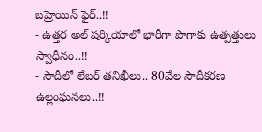బహ్రెయిన్ ఫైర్..!!
- ఉత్తర అల్ షర్కియాలో భారీగా పొగాకు ఉత్పత్తులు స్వాధీనం..!!
- సౌదీలో లేబర్ తనిఖీలు.. 80వేల సౌదీకరణ ఉల్లంఘనలు..!!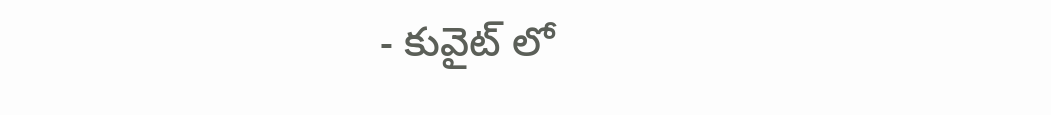- కువైట్ లో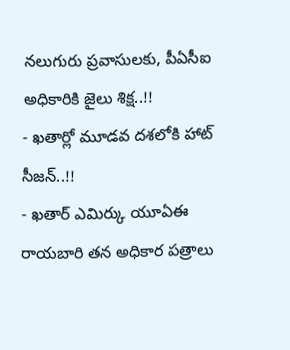నలుగురు ప్రవాసులకు, పీఏసీఐ అధికారికి జైలు శిక్ష..!!
- ఖతార్లో మూడవ దశలోకి హాట్ సీజన్..!!
- ఖతార్ ఎమిర్కు యూఏఈ రాయబారి తన అధికార పత్రాలు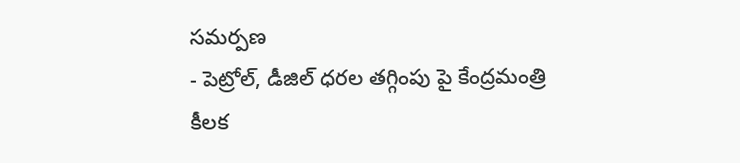సమర్పణ
- పెట్రోల్, డీజిల్ ధరల తగ్గింపు పై కేంద్రమంత్రి కీలక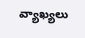వ్యాఖ్యలు